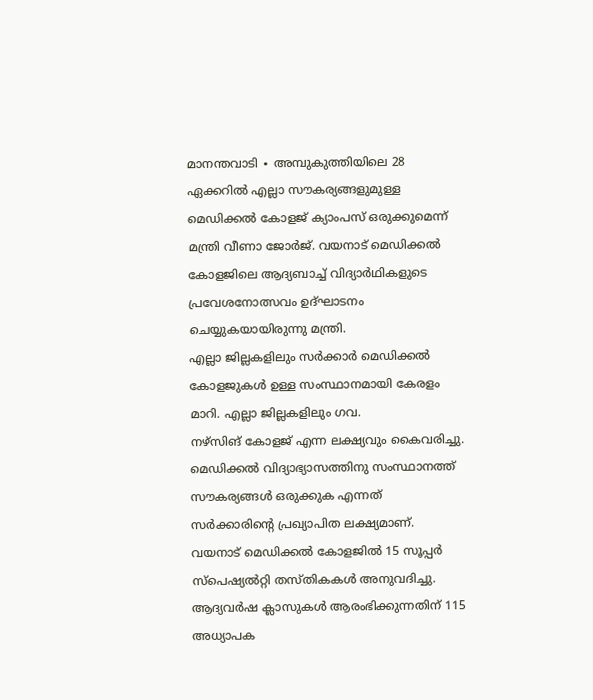മാനന്തവാടി ∙ അമ്പുകുത്തിയിലെ 28 ഏക്കറിൽ എല്ലാ സൗകര്യങ്ങളുമുള്ള മെഡിക്കൽ കോളജ് ക്യാംപസ് ഒരുക്കുമെന്ന് മന്ത്രി വീണാ ജോർജ്. വയനാട് മെഡിക്കൽ കോളജിലെ ആദ്യബാച്ച് വിദ്യാർഥികളുടെ പ്രവേശനോത്സവം ഉദ്ഘാടനം ചെയ്യുകയായിരുന്നു മന്ത്രി.
എല്ലാ ജില്ലകളിലും സർക്കാർ മെഡിക്കൽ കോളജുകൾ ഉള്ള സംസ്ഥാനമായി കേരളം മാറി. എല്ലാ ജില്ലകളിലും ഗവ.
നഴ്സിങ് കോളജ് എന്ന ലക്ഷ്യവും കൈവരിച്ചു. മെഡിക്കൽ വിദ്യാഭ്യാസത്തിനു സംസ്ഥാനത്ത് സൗകര്യങ്ങൾ ഒരുക്കുക എന്നത് സർക്കാരിന്റെ പ്രഖ്യാപിത ലക്ഷ്യമാണ്.
വയനാട് മെഡിക്കൽ കോളജിൽ 15 സൂപ്പർ സ്പെഷ്യൽറ്റി തസ്തികകൾ അനുവദിച്ചു.
ആദ്യവർഷ ക്ലാസുകൾ ആരംഭിക്കുന്നതിന് 115 അധ്യാപക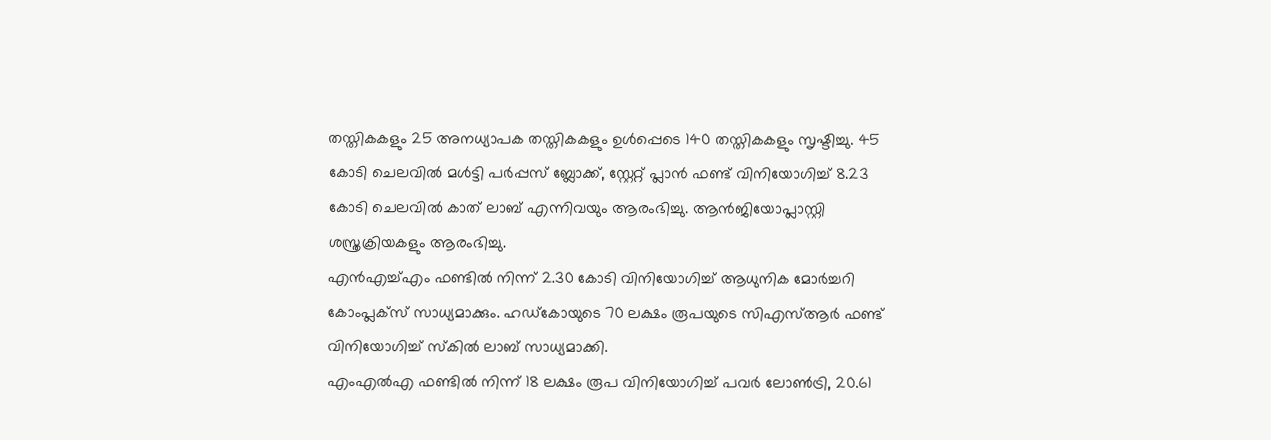തസ്തികകളും 25 അനധ്യാപക തസ്തികകളും ഉൾപ്പെടെ 140 തസ്തികകളും സൃഷ്ടിച്ചു. 45 കോടി ചെലവിൽ മൾട്ടി പർപ്പസ് ബ്ലോക്ക്, സ്റ്റേറ്റ് പ്ലാൻ ഫണ്ട് വിനിയോഗിച്ച് 8.23 കോടി ചെലവിൽ കാത് ലാബ് എന്നിവയും ആരംഭിച്ചു. ആൻജിയോപ്ലാസ്റ്റി ശസ്ത്രക്രിയകളും ആരംഭിച്ചു.
എൻഎച്ച്എം ഫണ്ടിൽ നിന്ന് 2.30 കോടി വിനിയോഗിച്ച് ആധുനിക മോർച്ചറി കോംപ്ലക്സ് സാധ്യമാക്കും. ഹഡ്കോയുടെ 70 ലക്ഷം രൂപയുടെ സിഎസ്ആർ ഫണ്ട് വിനിയോഗിച്ച് സ്കിൽ ലാബ് സാധ്യമാക്കി.
എംഎൽഎ ഫണ്ടിൽ നിന്ന് 18 ലക്ഷം രൂപ വിനിയോഗിച്ച് പവർ ലോൺട്രി, 20.61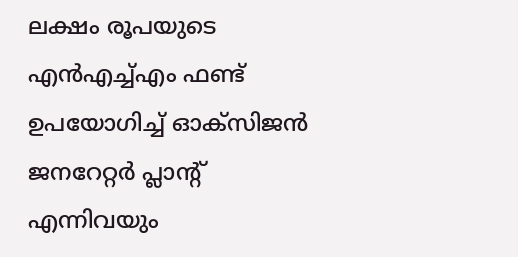ലക്ഷം രൂപയുടെ എൻഎച്ച്എം ഫണ്ട് ഉപയോഗിച്ച് ഓക്സിജൻ ജനറേറ്റർ പ്ലാന്റ് എന്നിവയും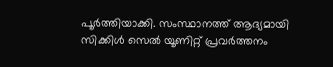പൂർത്തിയാക്കി. സംസ്ഥാനത്ത് ആദ്യമായി സിക്കിൾ സെൽ യൂണിറ്റ് പ്രവർത്തനം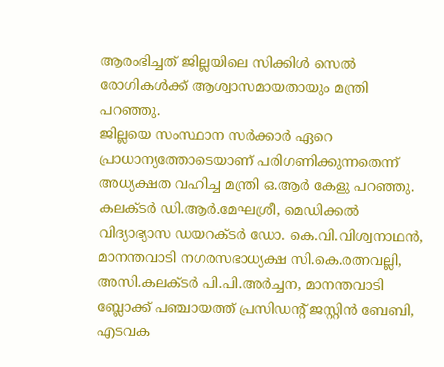ആരംഭിച്ചത് ജില്ലയിലെ സിക്കിൾ സെൽ രോഗികൾക്ക് ആശ്വാസമായതായും മന്ത്രി പറഞ്ഞു.
ജില്ലയെ സംസ്ഥാന സർക്കാർ ഏറെ പ്രാധാന്യത്തോടെയാണ് പരിഗണിക്കുന്നതെന്ന് അധ്യക്ഷത വഹിച്ച മന്ത്രി ഒ.ആർ കേളു പറഞ്ഞു.
കലക്ടർ ഡി.ആർ.മേഘശ്രീ, മെഡിക്കൽ വിദ്യാഭ്യാസ ഡയറക്ടർ ഡോ. കെ.വി.വിശ്വനാഥൻ, മാനന്തവാടി നഗരസഭാധ്യക്ഷ സി.കെ.രത്നവല്ലി, അസി.കലക്ടർ പി.പി.അർച്ചന, മാനന്തവാടി ബ്ലോക്ക് പഞ്ചായത്ത് പ്രസിഡന്റ് ജസ്റ്റിൻ ബേബി, എടവക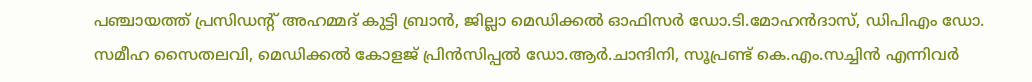പഞ്ചായത്ത് പ്രസിഡന്റ് അഹമ്മദ് കുട്ടി ബ്രാൻ, ജില്ലാ മെഡിക്കൽ ഓഫിസർ ഡോ.ടി.മോഹൻദാസ്, ഡിപിഎം ഡോ.
സമീഹ സൈതലവി, മെഡിക്കൽ കോളജ് പ്രിൻസിപ്പൽ ഡോ.ആർ.ചാന്ദിനി, സൂപ്രണ്ട് കെ.എം.സച്ചിൻ എന്നിവർ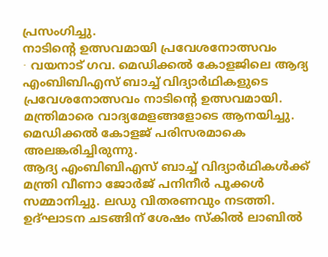പ്രസംഗിച്ചു.
നാടിന്റെ ഉത്സവമായി പ്രവേശനോത്സവം
∙ വയനാട് ഗവ. മെഡിക്കൽ കോളജിലെ ആദ്യ എംബിബിഎസ് ബാച്ച് വിദ്യാർഥികളുടെ പ്രവേശനോത്സവം നാടിന്റെ ഉത്സവമായി.
മന്ത്രിമാരെ വാദ്യമേളങ്ങളോടെ ആനയിച്ചു. മെഡിക്കൽ കോളജ് പരിസരമാകെ അലങ്കരിച്ചിരുന്നു.
ആദ്യ എംബിബിഎസ് ബാച്ച് വിദ്യാർഥികൾക്ക് മന്ത്രി വീണാ ജോർജ് പനിനീർ പൂക്കൾ സമ്മാനിച്ചു. ലഡു വിതരണവും നടത്തി.
ഉദ്ഘാടന ചടങ്ങിന് ശേഷം സ്കിൽ ലാബിൽ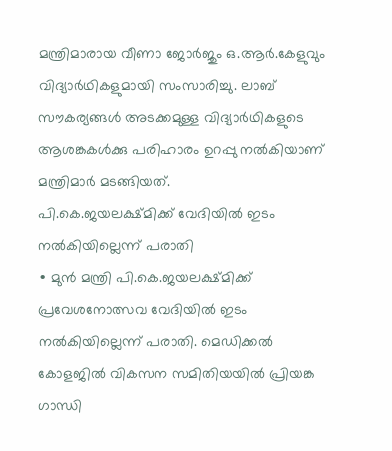മന്ത്രിമാരായ വീണാ ജോർജും ഒ.ആർ.കേളുവും വിദ്യാർഥികളുമായി സംസാരിച്ചു. ലാബ് സൗകര്യങ്ങൾ അടക്കമുള്ള വിദ്യാർഥികളുടെ ആശങ്കകൾക്കു പരിഹാരം ഉറപ്പു നൽകിയാണ് മന്ത്രിമാർ മടങ്ങിയത്.
പി.കെ.ജയലക്ഷ്മിക്ക് വേദിയിൽ ഇടം നൽകിയില്ലെന്ന് പരാതി
∙ മുൻ മന്ത്രി പി.കെ.ജയലക്ഷ്മിക്ക് പ്രവേശനോത്സവ വേദിയിൽ ഇടം നൽകിയില്ലെന്ന് പരാതി. മെഡിക്കൽ കോളജിൽ വികസന സമിതിയയിൽ പ്രിയങ്ക ഗാന്ധി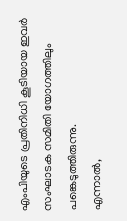എംപിയുടെ പ്രതിനിധി കൂടിയായ ഇവർ സംഘാടക സമിതി യോഗത്തിലും പങ്കെടുത്തിരുന്നു.
എന്നാൽ,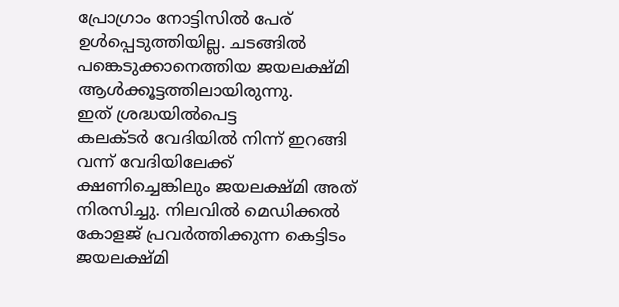പ്രോഗ്രാം നോട്ടിസിൽ പേര് ഉൾപ്പെടുത്തിയില്ല. ചടങ്ങിൽ പങ്കെടുക്കാനെത്തിയ ജയലക്ഷ്മി ആൾക്കൂട്ടത്തിലായിരുന്നു.
ഇത് ശ്രദ്ധയിൽപെട്ട
കലക്ടർ വേദിയിൽ നിന്ന് ഇറങ്ങി വന്ന് വേദിയിലേക്ക് ക്ഷണിച്ചെങ്കിലും ജയലക്ഷ്മി അത് നിരസിച്ചു. നിലവിൽ മെഡിക്കൽ കോളജ് പ്രവർത്തിക്കുന്ന കെട്ടിടം ജയലക്ഷ്മി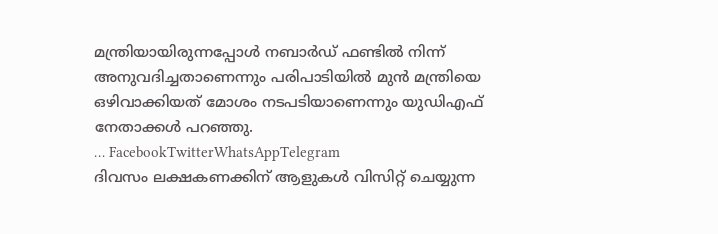മന്ത്രിയായിരുന്നപ്പോൾ നബാർഡ് ഫണ്ടിൽ നിന്ന് അനുവദിച്ചതാണെന്നും പരിപാടിയിൽ മുൻ മന്ത്രിയെ ഒഴിവാക്കിയത് മോശം നടപടിയാണെന്നും യുഡിഎഫ് നേതാക്കൾ പറഞ്ഞു.
… FacebookTwitterWhatsAppTelegram
ദിവസം ലക്ഷകണക്കിന് ആളുകൾ വിസിറ്റ് ചെയ്യുന്ന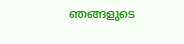ഞങ്ങളുടെ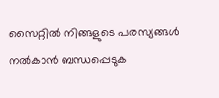സൈറ്റിൽ നിങ്ങളുടെ പരസ്യങ്ങൾ നൽകാൻ ബന്ധപ്പെടുക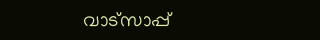വാട്സാപ്പ്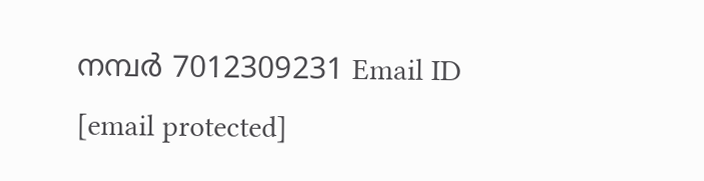നമ്പർ 7012309231 Email ID [email protected]